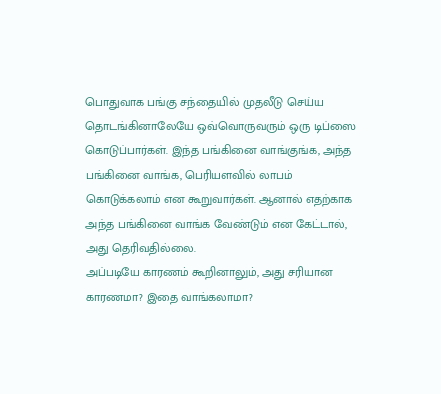பொதுவாக பங்கு சந்தையில் முதலீடு செய்ய தொடங்கினாலேயே ஒவ்வொருவரும் ஒரு டிப்ஸை கொடுப்பார்கள். இந்த பங்கினை வாங்குங்க, அந்த பங்கினை வாங்க, பெரியளவில் லாபம் கொடுக்கலாம் என கூறுவார்கள். ஆனால் எதற்காக அந்த பங்கினை வாங்க வேண்டும் என கேட்டால், அது தெரிவதில்லை.
அப்படியே காரணம் கூறினாலும், அது சரியான காரணமா? இதை வாங்கலாமா?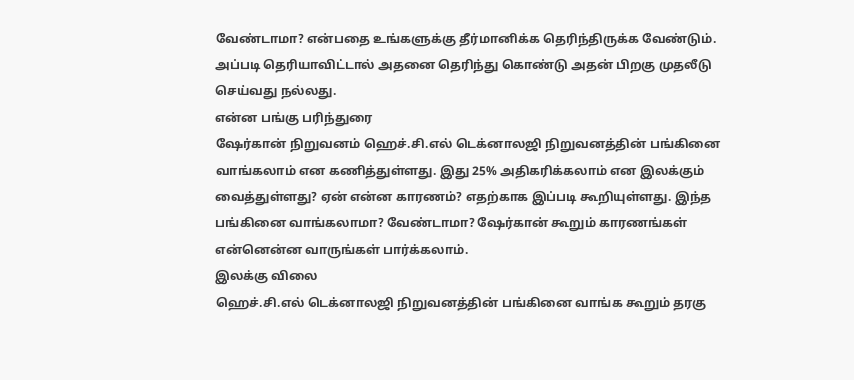வேண்டாமா? என்பதை உங்களுக்கு தீர்மானிக்க தெரிந்திருக்க வேண்டும். அப்படி தெரியாவிட்டால் அதனை தெரிந்து கொண்டு அதன் பிறகு முதலீடு செய்வது நல்லது.
என்ன பங்கு பரிந்துரை
ஷேர்கான் நிறுவனம் ஹெச்.சி.எல் டெக்னாலஜி நிறுவனத்தின் பங்கினை வாங்கலாம் என கணித்துள்ளது. இது 25% அதிகரிக்கலாம் என இலக்கும் வைத்துள்ளது? ஏன் என்ன காரணம்? எதற்காக இப்படி கூறியுள்ளது. இந்த பங்கினை வாங்கலாமா? வேண்டாமா? ஷேர்கான் கூறும் காரணங்கள் என்னென்ன வாருங்கள் பார்க்கலாம்.
இலக்கு விலை
ஹெச்.சி.எல் டெக்னாலஜி நிறுவனத்தின் பங்கினை வாங்க கூறும் தரகு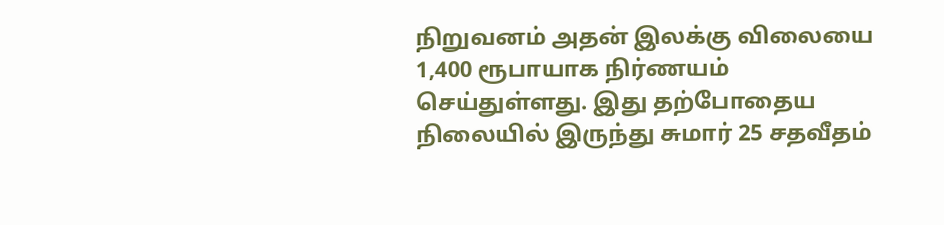நிறுவனம் அதன் இலக்கு விலையை 1,400 ரூபாயாக நிர்ணயம் செய்துள்ளது. இது தற்போதைய நிலையில் இருந்து சுமார் 25 சதவீதம்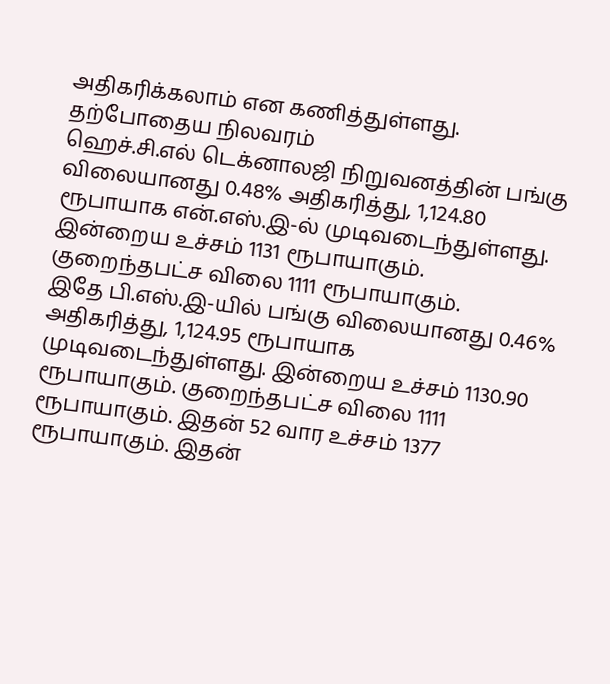அதிகரிக்கலாம் என கணித்துள்ளது.
தற்போதைய நிலவரம்
ஹெச்.சி.எல் டெக்னாலஜி நிறுவனத்தின் பங்கு விலையானது 0.48% அதிகரித்து, 1,124.80 ரூபாயாக என்.எஸ்.இ-ல் முடிவடைந்துள்ளது. இன்றைய உச்சம் 1131 ரூபாயாகும். குறைந்தபட்ச விலை 1111 ரூபாயாகும்.
இதே பி.எஸ்.இ-யில் பங்கு விலையானது 0.46% அதிகரித்து, 1,124.95 ரூபாயாக முடிவடைந்துள்ளது. இன்றைய உச்சம் 1130.90 ரூபாயாகும். குறைந்தபட்ச விலை 1111 ரூபாயாகும். இதன் 52 வார உச்சம் 1377 ரூபாயாகும். இதன்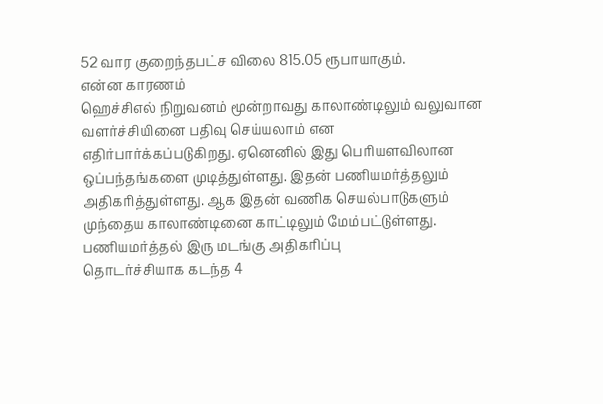52 வார குறைந்தபட்ச விலை 815.05 ரூபாயாகும்.
என்ன காரணம்
ஹெச்சிஎல் நிறுவனம் மூன்றாவது காலாண்டிலும் வலுவான வளர்ச்சியினை பதிவு செய்யலாம் என எதிர்பார்க்கப்படுகிறது. ஏனெனில் இது பெரியளவிலான ஒப்பந்தங்களை முடித்துள்ளது. இதன் பணியமர்த்தலும் அதிகரித்துள்ளது. ஆக இதன் வணிக செயல்பாடுகளும் முந்தைய காலாண்டினை காட்டிலும் மேம்பட்டுள்ளது.
பணியமர்த்தல் இரு மடங்கு அதிகரிப்பு
தொடர்ச்சியாக கடந்த 4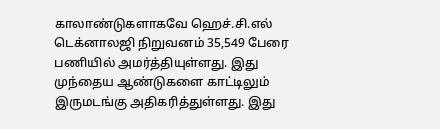காலாண்டுகளாகவே ஹெச்.சி.எல் டெக்னாலஜி நிறுவனம் 35,549 பேரை பணியில் அமர்த்தியுள்ளது. இது முந்தைய ஆண்டுகளை காட்டிலும் இருமடங்கு அதிகரித்துள்ளது. இது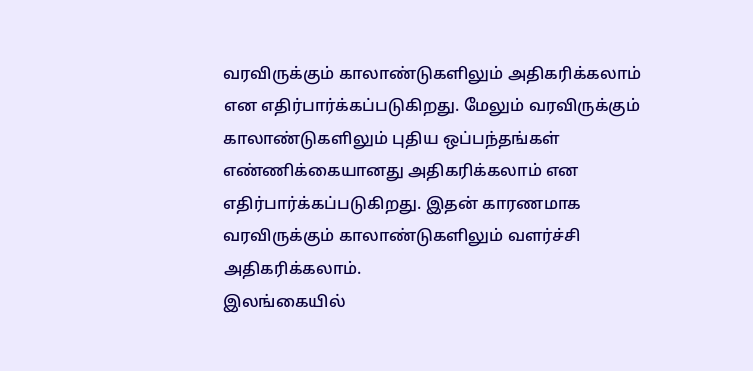வரவிருக்கும் காலாண்டுகளிலும் அதிகரிக்கலாம் என எதிர்பார்க்கப்படுகிறது. மேலும் வரவிருக்கும் காலாண்டுகளிலும் புதிய ஒப்பந்தங்கள் எண்ணிக்கையானது அதிகரிக்கலாம் என எதிர்பார்க்கப்படுகிறது. இதன் காரணமாக வரவிருக்கும் காலாண்டுகளிலும் வளர்ச்சி அதிகரிக்கலாம்.
இலங்கையில்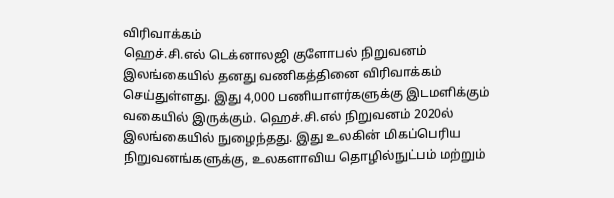விரிவாக்கம்
ஹெச்.சி.எல் டெக்னாலஜி குளோபல் நிறுவனம் இலங்கையில் தனது வணிகத்தினை விரிவாக்கம் செய்துள்ளது. இது 4,000 பணியாளர்களுக்கு இடமளிக்கும் வகையில் இருக்கும். ஹெச்.சி.எல் நிறுவனம் 2020ல் இலங்கையில் நுழைந்தது. இது உலகின் மிகப்பெரிய நிறுவனங்களுக்கு, உலகளாவிய தொழில்நுட்பம் மற்றும்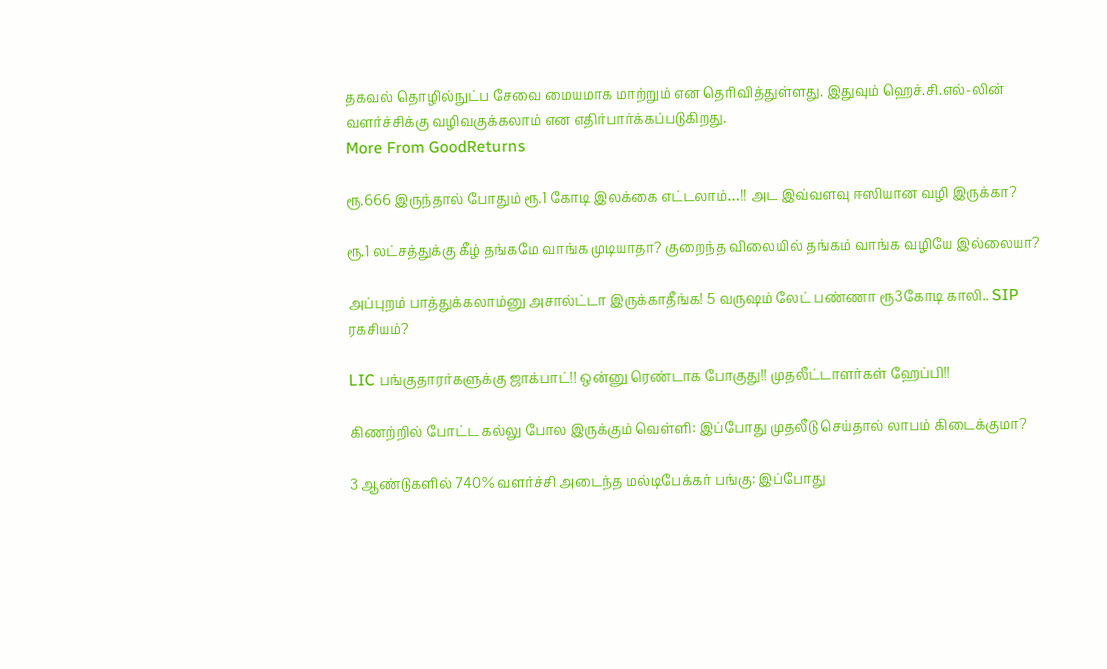தகவல் தொழில்நுட்ப சேவை மையமாக மாற்றும் என தெரிவித்துள்ளது. இதுவும் ஹெச்.சி.எல்-லின் வளர்ச்சிக்கு வழிவகுக்கலாம் என எதிர்பார்க்கப்படுகிறது.
More From GoodReturns

ரூ.666 இருந்தால் போதும் ரூ.1 கோடி இலக்கை எட்டலாம்…!! அட இவ்வளவு ஈஸியான வழி இருக்கா?

ரூ.1 லட்சத்துக்கு கீழ் தங்கமே வாங்க முடியாதா? குறைந்த விலையில் தங்கம் வாங்க வழியே இல்லையா?

அப்புறம் பாத்துக்கலாம்னு அசால்ட்டா இருக்காதீங்க! 5 வருஷம் லேட் பண்ணா ரூ3கோடி காலி.. SIP ரகசியம்?

LIC பங்குதாரர்களுக்கு ஜாக்பாட்!! ஒன்னு ரெண்டாக போகுது!! முதலீட்டாளர்கள் ஹேப்பி!!

கிணற்றில் போட்ட கல்லு போல இருக்கும் வெள்ளி: இப்போது முதலீடு செய்தால் லாபம் கிடைக்குமா?

3 ஆண்டுகளில் 740% வளர்ச்சி அடைந்த மல்டிபேக்கர் பங்கு: இப்போது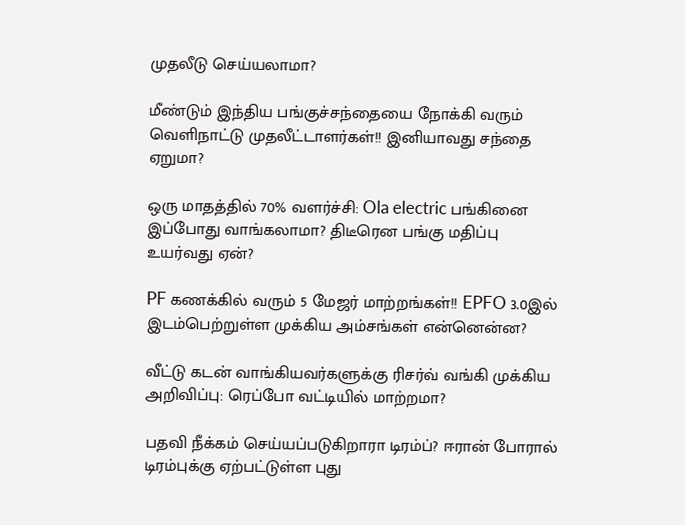முதலீடு செய்யலாமா?

மீண்டும் இந்திய பங்குச்சந்தையை நோக்கி வரும் வெளிநாட்டு முதலீட்டாளர்கள்!! இனியாவது சந்தை ஏறுமா?

ஒரு மாதத்தில் 70% வளர்ச்சி: Ola electric பங்கினை இப்போது வாங்கலாமா? திடீரென பங்கு மதிப்பு உயர்வது ஏன்?

PF கணக்கில் வரும் 5 மேஜர் மாற்றங்கள்!! EPFO 3.0இல் இடம்பெற்றுள்ள முக்கிய அம்சங்கள் என்னென்ன?

வீட்டு கடன் வாங்கியவர்களுக்கு ரிசர்வ் வங்கி முக்கிய அறிவிப்பு: ரெப்போ வட்டியில் மாற்றமா?

பதவி நீக்கம் செய்யப்படுகிறாரா டிரம்ப்? ஈரான் போரால் டிரம்புக்கு ஏற்பட்டுள்ள புது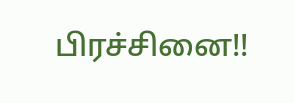பிரச்சினை!!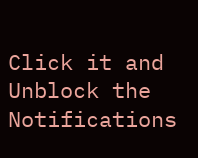Click it and Unblock the Notifications